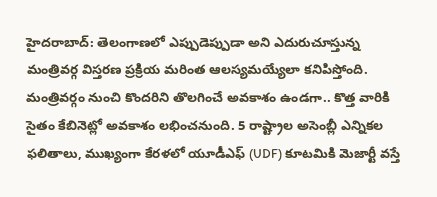హైదరాబాద్: తెలంగాణలో ఎప్పుడెప్పుడా అని ఎదురుచూస్తున్న మంత్రివర్గ విస్తరణ ప్రక్రియ మరింత ఆలస్యమయ్యేలా కనిపిస్తోంది. మంత్రివర్గం నుంచి కొందరిని తొలగించే అవకాశం ఉండగా.. కొత్త వారికి సైతం కేబినెట్లో అవకాశం లభించనుంది. 5 రాష్ట్రాల అసెంబ్లీ ఎన్నికల ఫలితాలు, ముఖ్యంగా కేరళలో యూడీఎఫ్ (UDF) కూటమికి మెజార్టీ వస్తే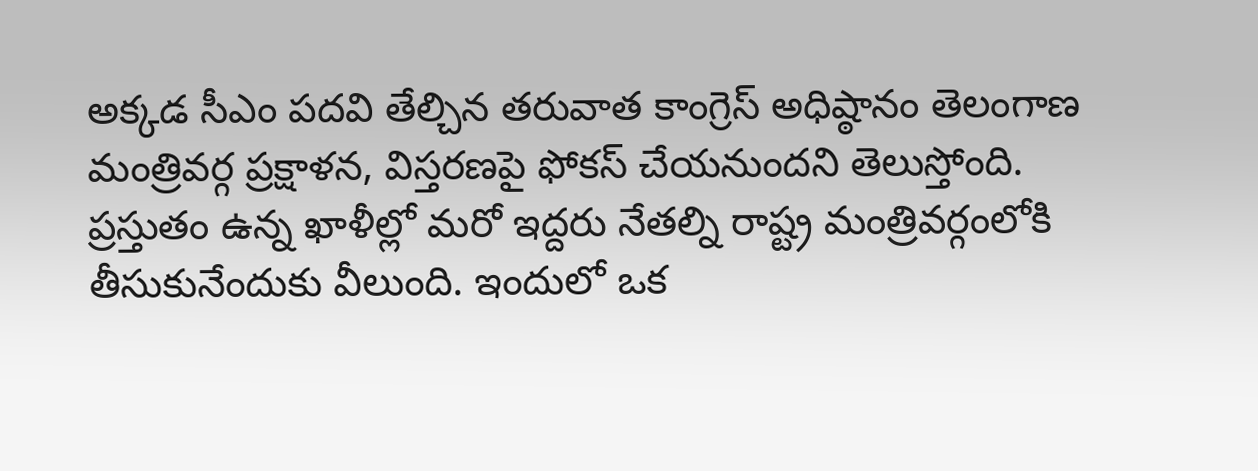అక్కడ సీఎం పదవి తేల్చిన తరువాత కాంగ్రెస్ అధిష్ఠానం తెలంగాణ మంత్రివర్గ ప్రక్షాళన, విస్తరణపై ఫోకస్ చేయనుందని తెలుస్తోంది.
ప్రస్తుతం ఉన్న ఖాళీల్లో మరో ఇద్దరు నేతల్ని రాష్ట్ర మంత్రివర్గంలోకి తీసుకునేందుకు వీలుంది. ఇందులో ఒక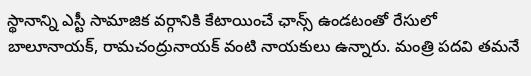స్థానాన్ని ఎస్టీ సామాజిక వర్గానికి కేటాయించే ఛాన్స్ ఉండటంతో రేసులో బాలూనాయక్, రామచంద్రునాయక్ వంటి నాయకులు ఉన్నారు. మంత్రి పదవి తమనే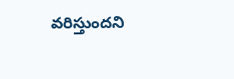వరిస్తుందని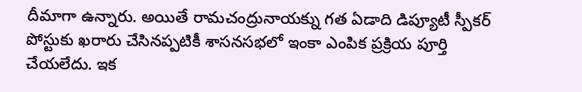దీమాగా ఉన్నారు. అయితే రామచంద్రునాయక్ను గత ఏడాది డిప్యూటీ స్పీకర్ పోస్టుకు ఖరారు చేసినప్పటికీ శాసనసభలో ఇంకా ఎంపిక ప్రక్రియ పూర్తి చేయలేదు. ఇక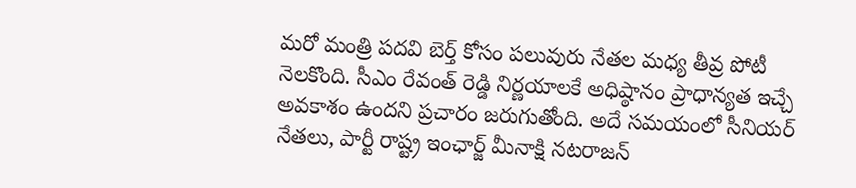మరో మంత్రి పదవి బెర్త్ కోసం పలువురు నేతల మధ్య తీవ్ర పోటీ నెలకొంది. సీఎం రేవంత్ రెడ్డి నిర్ణయాలకే అధిష్ఠానం ప్రాధాన్యత ఇచ్చే అవకాశం ఉందని ప్రచారం జరుగుతోంది. అదే సమయంలో సీనియర్ నేతలు, పార్టీ రాష్ట్ర ఇంఛార్జ్ మీనాక్షి నటరాజన్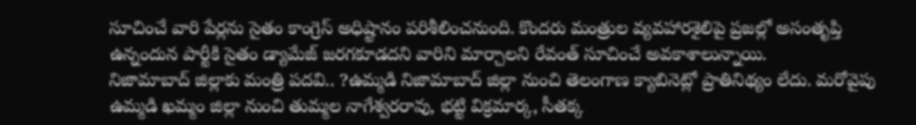సూచించే వారి పేర్లను సైతం కాంగ్రెస్ అధిష్టానం పరిశీలించనుంది. కొందరు మంత్రుల వ్యవహారశైలిపై ప్రజల్లో అసంతృప్తి ఉన్నందున పార్టీకి సైతం డ్యామేజ్ జరగకూడదని వారిని మార్చాలని రేవంత్ సూచించే అవకాశాలున్నాయి.
నిజామాబాద్ జిల్లాకు మంత్రి పదవి.. ?ఉమ్మడి నిజామాబాద్ జిల్లా నుంచి తెలంగాణ క్యాబినెట్లో ప్రాతినిథ్యం లేదు. మరోవైపు ఉమ్మడి ఖమ్మం జిల్లా నుంచి తుమ్మల నాగేశ్వరరావు, భట్టి విక్రమార్క, సీతక్క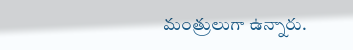మంత్రులుగా ఉన్నారు.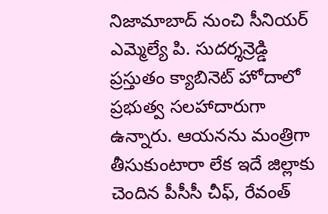నిజామాబాద్ నుంచి సీనియర్ ఎమ్మెల్యే పి. సుదర్శన్రెడ్డి ప్రస్తుతం క్యాబినెట్ హోదాలో ప్రభుత్వ సలహాదారుగా ఉన్నారు. ఆయనను మంత్రిగా తీసుకుంటారా లేక ఇదే జిల్లాకు చెందిన పీసీసీ చీఫ్, రేవంత్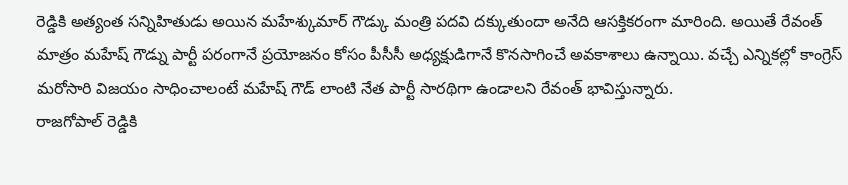రెడ్డికి అత్యంత సన్నిహితుడు అయిన మహేశ్కుమార్ గౌడ్కు మంత్రి పదవి దక్కుతుందా అనేది ఆసక్తికరంగా మారింది. అయితే రేవంత్ మాత్రం మహేష్ గౌడ్ను పార్టీ పరంగానే ప్రయోజనం కోసం పీసీసీ అధ్యక్షుడిగానే కొనసాగించే అవకాశాలు ఉన్నాయి. వచ్చే ఎన్నికల్లో కాంగ్రెస్ మరోసారి విజయం సాధించాలంటే మహేష్ గౌడ్ లాంటి నేత పార్టీ సారథిగా ఉండాలని రేవంత్ భావిస్తున్నారు.
రాజగోపాల్ రెడ్డికి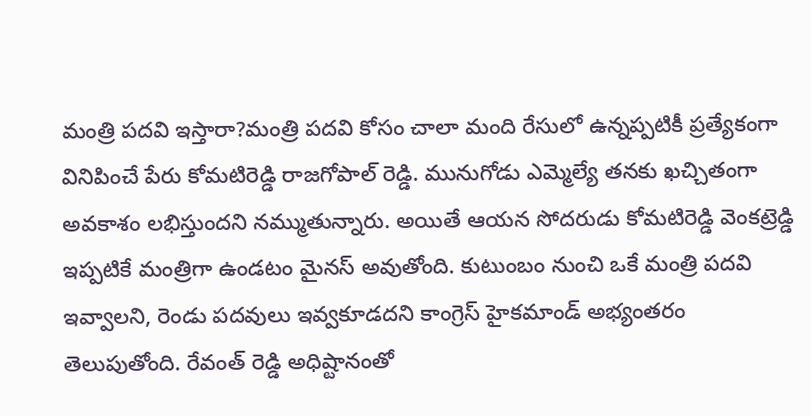మంత్రి పదవి ఇస్తారా?మంత్రి పదవి కోసం చాలా మంది రేసులో ఉన్నప్పటికీ ప్రత్యేకంగా వినిపించే పేరు కోమటిరెడ్డి రాజగోపాల్ రెడ్డి. మునుగోడు ఎమ్మెల్యే తనకు ఖచ్చితంగా అవకాశం లభిస్తుందని నమ్ముతున్నారు. అయితే ఆయన సోదరుడు కోమటిరెడ్డి వెంకట్రెడ్డి ఇప్పటికే మంత్రిగా ఉండటం మైనస్ అవుతోంది. కుటుంబం నుంచి ఒకే మంత్రి పదవి ఇవ్వాలని, రెండు పదవులు ఇవ్వకూడదని కాంగ్రెస్ హైకమాండ్ అభ్యంతరం తెలుపుతోంది. రేవంత్ రెడ్డి అధిష్టానంతో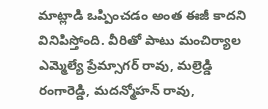మాట్లాడి ఒప్పించడం అంత ఈజీ కాదని వినిపిస్తోంది. వీరితో పాటు మంచిర్యాల ఎమ్మెల్యే ప్రేమ్సాగర్ రావు, మల్రెడ్డి రంగారెడ్డి, మదన్మోహన్ రావు,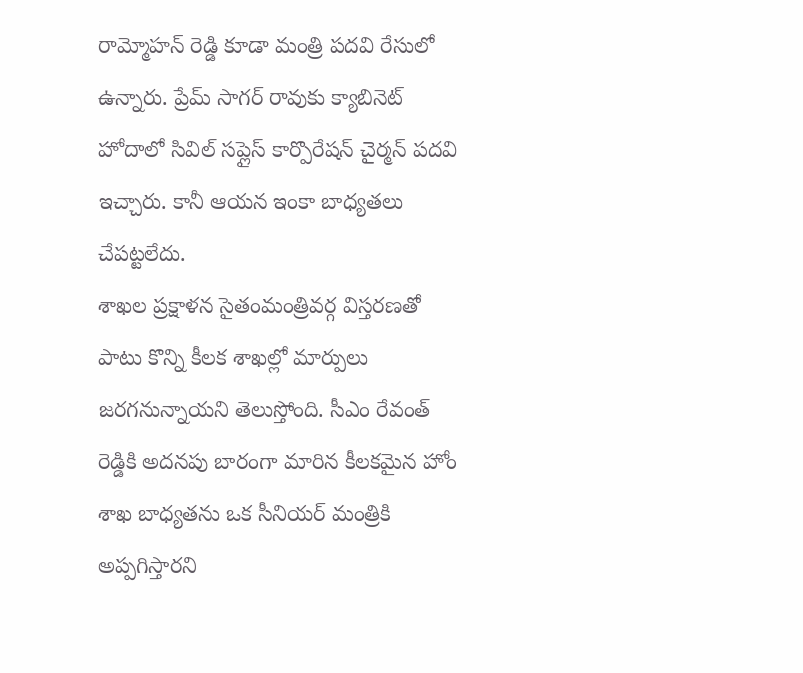రామ్మోహన్ రెడ్డి కూడా మంత్రి పదవి రేసులో ఉన్నారు. ప్రేమ్ సాగర్ రావుకు క్యాబినెట్ హోదాలో సివిల్ సప్లైస్ కార్పొరేషన్ చైర్మన్ పదవి ఇచ్చారు. కానీ ఆయన ఇంకా బాధ్యతలు చేపట్టలేదు.
శాఖల ప్రక్షాళన సైతంమంత్రివర్గ విస్తరణతో పాటు కొన్ని కీలక శాఖల్లో మార్పులు జరగనున్నాయని తెలుస్తోంది. సీఎం రేవంత్ రెడ్డికి అదనపు బారంగా మారిన కీలకమైన హోం శాఖ బాధ్యతను ఒక సీనియర్ మంత్రికి అప్పగిస్తారని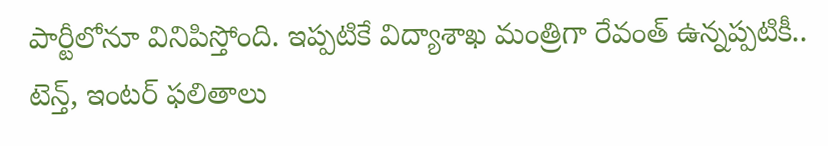పార్టీలోనూ వినిపిస్తోంది. ఇప్పటికే విద్యాశాఖ మంత్రిగా రేవంత్ ఉన్నప్పటికీ.. టెన్త్, ఇంటర్ ఫలితాలు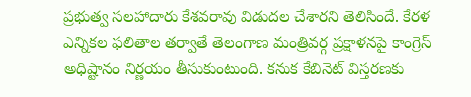ప్రభుత్వ సలహాదారు కేశవరావు విడుదల చేశారని తెలిసిందే. కేరళ ఎన్నికల ఫలితాల తర్వాతే తెలంగాణ మంత్రివర్గ ప్రక్షాళనపై కాంగ్రెస్ అధిష్టానం నిర్ణయం తీసుకుంటుంది. కనుక కేబినెట్ విస్తరణకు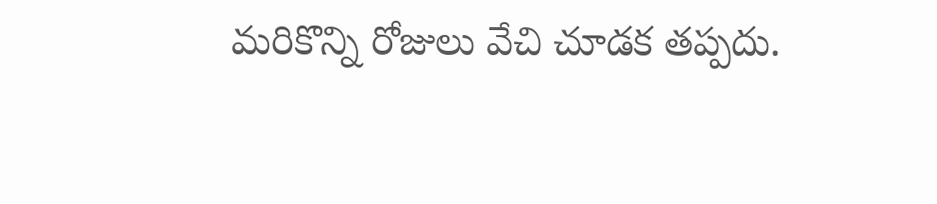మరికొన్ని రోజులు వేచి చూడక తప్పదు.